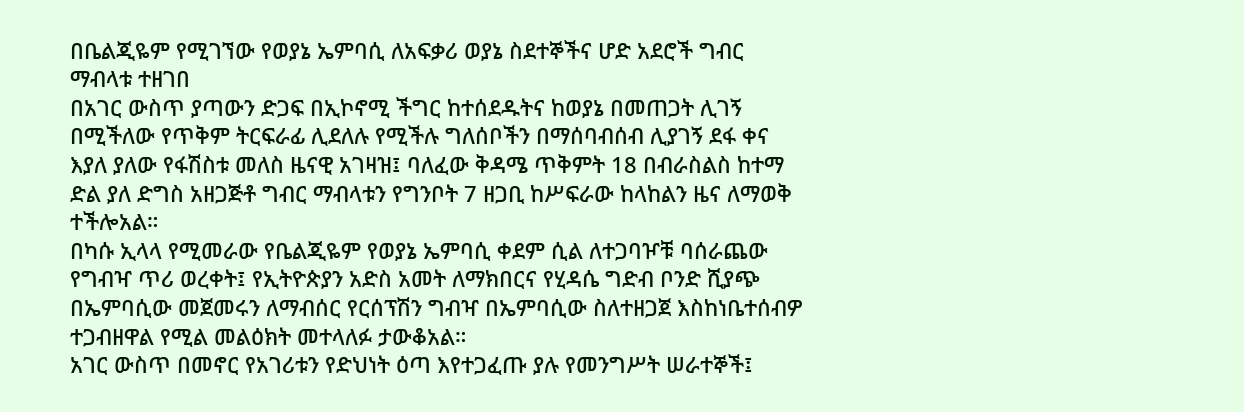በቤልጂዬም የሚገኘው የወያኔ ኤምባሲ ለአፍቃሪ ወያኔ ስደተኞችና ሆድ አደሮች ግብር ማብላቱ ተዘገበ
በአገር ውስጥ ያጣውን ድጋፍ በኢኮኖሚ ችግር ከተሰደዱትና ከወያኔ በመጠጋት ሊገኝ በሚችለው የጥቅም ትርፍራፊ ሊደለሉ የሚችሉ ግለሰቦችን በማሰባብሰብ ሊያገኝ ደፋ ቀና እያለ ያለው የፋሽስቱ መለስ ዜናዊ አገዛዝ፤ ባለፈው ቅዳሜ ጥቅምት 18 በብራስልስ ከተማ ድል ያለ ድግስ አዘጋጅቶ ግብር ማብላቱን የግንቦት 7 ዘጋቢ ከሥፍራው ከላከልን ዜና ለማወቅ ተችሎአል።
በካሱ ኢላላ የሚመራው የቤልጂዬም የወያኔ ኤምባሲ ቀደም ሲል ለተጋባዦቹ ባሰራጨው የግብዣ ጥሪ ወረቀት፤ የኢትዮጵያን አድስ አመት ለማክበርና የሂዳሴ ግድብ ቦንድ ሺያጭ በኤምባሲው መጀመሩን ለማብሰር የርሰፕሽን ግብዣ በኤምባሲው ስለተዘጋጀ እስከነቤተሰብዎ ተጋብዘዋል የሚል መልዕክት መተላለፉ ታውቆአል።
አገር ውስጥ በመኖር የአገሪቱን የድህነት ዕጣ እየተጋፈጡ ያሉ የመንግሥት ሠራተኞች፤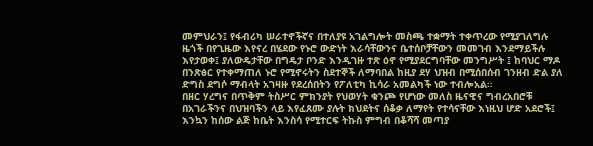መምህራን፤ የፋብሪካ ሠራተኖችኛና በተለያዩ አገልግሎት መስጫ ተቋማት ተቀጥረው የሚያገለግሉ ዜጎች በየጊዜው እየናረ በሄደው የኑሮ ውድነት እራሳቸውንና ቤተሰቦቻቸውን መመገብ እንደማይችሉ እየታወቀ፤ ያለውዴታቸው በግዴታ ቦንድ እንዲገዙ ተጽ ዕኖ የሚያደርግባቸው መንግሥት ፤ ከባህር ማዶ በንጽፅር የተቀማጠለ ኑሮ የሚኖሩትን ስደተኞች ለማባበል ከዚያ ደሃ ህዝብ በሚሰበሰብ ገንዘብ ድል ያለ ድግስ ደግሶ ማብላት አገዛዙ የደረሰበትን የፖለቲካ ኪሳራ አመልካች ነው ተብሎአል።
በዘር ሃረግና በጥቅም ትስሥር ምክንያት የህወሃት ቁንጮ የሆነው መለስ ዜናዊና ግብረአበሮቹ በአገራችንና በህዝባችን ላይ እየፈጸሙ ያሉት ክህደትና ሰቆቃ ለማየት የተሳናቸው እነዚህ ሆድ አደሮች፤ እንኳን ከሰው ልጅ ከቤት እንስሳ የሚተርፍ ትኩስ ምግብ በቆሻሻ መጣያ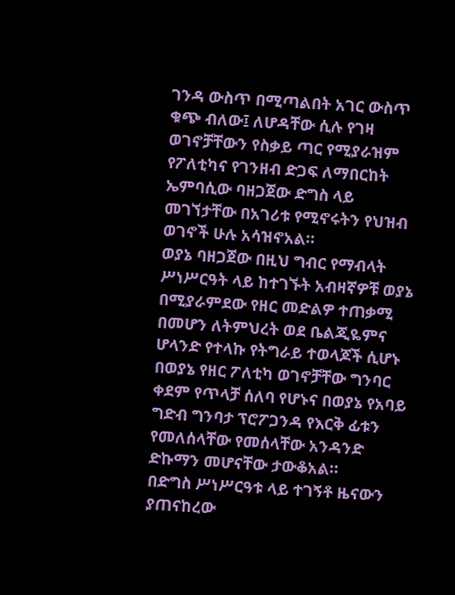ገንዳ ውስጥ በሚጣልበት አገር ውስጥ ቁጭ ብለው፤ ለሆዳቸው ሲሉ የገዛ ወገኖቻቸውን የስቃይ ጣር የሚያራዝም የፖለቲካና የገንዘብ ድጋፍ ለማበርከት ኤምባሲው ባዘጋጀው ድግስ ላይ መገኘታቸው በአገሪቱ የሚኖሩትን የህዝብ ወገኖች ሁሉ አሳዝኖአል።
ወያኔ ባዘጋጀው በዚህ ግብር የማብላት ሥነሥርዓት ላይ ከተገኙት አብዛኛዎቹ ወያኔ በሚያራምደው የዘር መድልዎ ተጠቃሚ በመሆን ለትምህረት ወደ ቤልጂዬምና ሆላንድ የተላኩ የትግራይ ተወላጆች ሲሆኑ በወያኔ የዘር ፖለቲካ ወገኖቻቸው ግንባር ቀደም የጥላቻ ሰለባ የሆኑና በወያኔ የአባይ ግድብ ግንባታ ፕሮፖጋንዳ የእርቅ ፊቱን የመለሰላቸው የመሰላቸው አንዳንድ ድኩማን መሆናቸው ታውቆአል።
በድግስ ሥነሥርዓቱ ላይ ተገኝቶ ዜናውን ያጠናከረው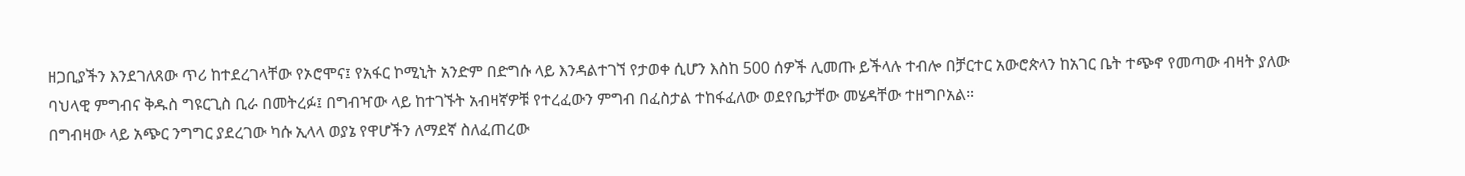ዘጋቢያችን እንደገለጸው ጥሪ ከተደረገላቸው የኦሮሞና፤ የአፋር ኮሚኒት አንድም በድግሱ ላይ እንዳልተገኘ የታወቀ ሲሆን እስከ 500 ሰዎች ሊመጡ ይችላሉ ተብሎ በቻርተር አውሮጵላን ከአገር ቤት ተጭኖ የመጣው ብዛት ያለው ባህላዊ ምግብና ቅዱስ ግዩርጊስ ቢራ በመትረፉ፤ በግብዣው ላይ ከተገኙት አብዛኛዎቹ የተረፈውን ምግብ በፈስታል ተከፋፈለው ወደየቤታቸው መሄዳቸው ተዘግቦአል።
በግብዛው ላይ አጭር ንግግር ያደረገው ካሱ ኢላላ ወያኔ የዋሆችን ለማደኛ ስለፈጠረው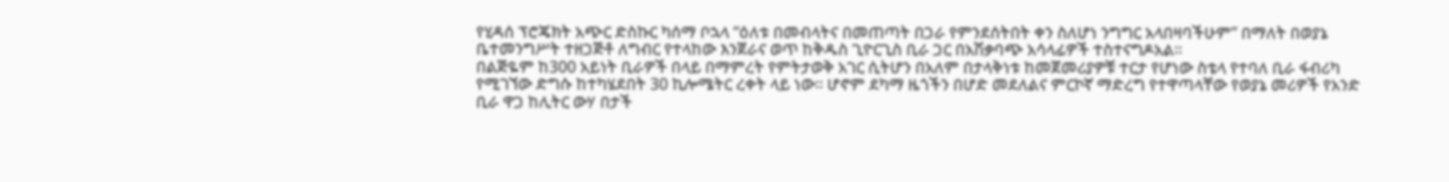የሂዳሰ ፕሮጄክት አጭር ድስኩር ካሰማ ቦኋላ “ዕለቱ በመብላትና በመጠጣት በጋራ የምንደሰትበት ቀን ስለሆነ ንግግር አላበዛባችሁም” በማለት በወያኔ ቤተመንግሥት ተዘጋጅቶ ለግብር የተላከው እንጀራና ወጥ ከቅዱስ ጊዮርጊስ ቢራ ጋር በአሽቃባጭ አሳላፊዎች ተስተናግዶአል።
በልጅዬም ከ300 አይነት ቢራዎች በላይ በማምረት የምትታወቅ አገር ሲትሆን በአለም በታላቅነቱ ከመጀመሪያዎቹ ተርታ የሆነው ስቴላ የተባለ ቢራ ፋብሪካ የሚገኘው ድግሱ ከተካሄደበት 30 ኪሎሜትር ረቀት ላይ ነው። ሆኖም ደካማ ዜጎችን በሆድ መደለልና ምርኮኛ ማድረግ የተዋጣላቸው የወያኔ መሪዎች የአንድ ቢራ ዋጋ ከሊትር ውሃ በታች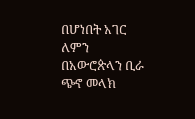በሆነበት አገር ለምን በአውሮጵላን ቢራ ጭኖ መላክ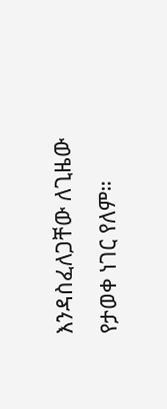እንዳስፈለጋቸው ለጊዜው የታወቀ ነገር የለም።